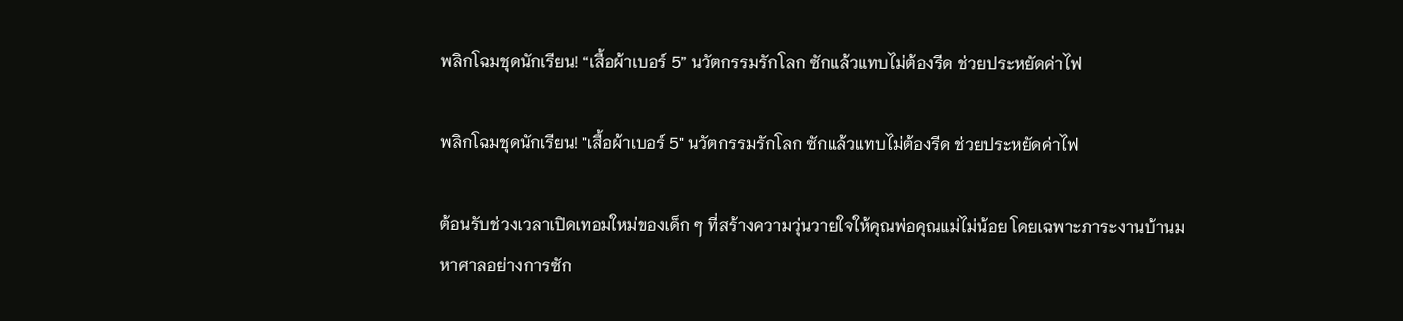พลิกโฉมชุดนักเรียน! “เสื้อผ้าเบอร์ 5” นวัตกรรมรักโลก ซักแล้วแทบไม่ต้องรีด ช่วยประหยัดค่าไฟ

พลิกโฉมชุดนักเรียน! "เสื้อผ้าเบอร์ 5" นวัตกรรมรักโลก ซักแล้วแทบไม่ต้องรีด ช่วยประหยัดค่าไฟ

ต้อนรับช่วงเวลาเปิดเทอมใหม่ของเด็ก ๆ ที่สร้างความวุ่นวายใจให้คุณพ่อคุณแม่ไม่น้อย โดยเฉพาะภาระงานบ้านมหาศาลอย่างการซัก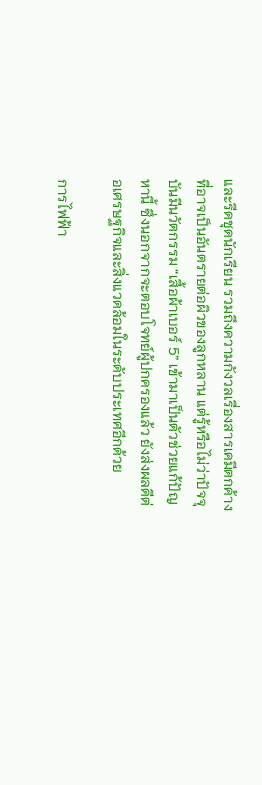และรีดชุดนักเรียน รวมถึงความกังวลเรื่องสารเคมีตกค้างที่อาจเป็นอันตรายต่อผิวของลูกหลาน แต่รู้หรือไม่ว่าปัจจุบันมีนวัตกรรม “เสื้อผ้าเบอร์ 5” เข้ามาเป็นตัวช่วยแก้ปัญหานี้ ซึ่งนอกจากจะตอบโจทย์ผู้ปกครองแล้ว ยังส่งผลดีต่อเศรษฐกิจและสิ่งแวดล้อมในระดับประเทศอีกด้วย

การไฟฟ้า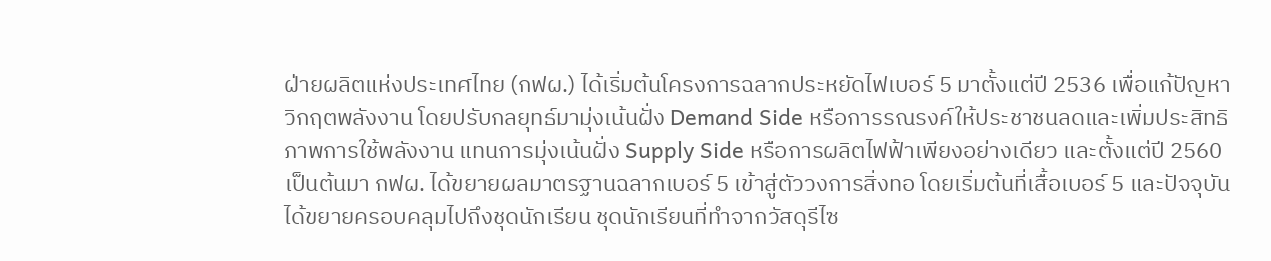ฝ่ายผลิตแห่งประเทศไทย (กฟผ.) ได้เริ่มต้นโครงการฉลากประหยัดไฟเบอร์ 5 มาตั้งแต่ปี 2536 เพื่อแก้ปัญหาวิกฤตพลังงาน โดยปรับกลยุทธ์มามุ่งเน้นฝั่ง Demand Side หรือการรณรงค์ให้ประชาชนลดและเพิ่มประสิทธิภาพการใช้พลังงาน แทนการมุ่งเน้นฝั่ง Supply Side หรือการผลิตไฟฟ้าเพียงอย่างเดียว และตั้งแต่ปี 2560 เป็นต้นมา กฟผ. ได้ขยายผลมาตรฐานฉลากเบอร์ 5 เข้าสู่ตัววงการสิ่งทอ โดยเริ่มต้นที่เสื้อเบอร์ 5 และปัจจุบันได้ขยายครอบคลุมไปถึงชุดนักเรียน ชุดนักเรียนที่ทำจากวัสดุรีไซ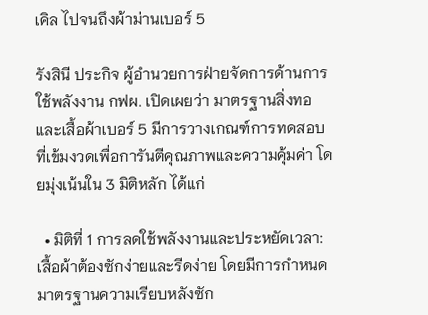เคิล ไปจนถึงผ้าม่านเบอร์ 5

รังสินี ประกิจ ผู้อำนวยการฝ่ายจัดการด้านการใช้พลังงาน กฟผ. เปิดเผยว่า มาตรฐานสิ่งทอและเสื้อผ้าเบอร์ 5 มีการวางเกณฑ์การทดสอบที่เข้มงวดเพื่อการันตีคุณภาพและความคุ้มค่า โดยมุ่งเน้นใน 3 มิติหลัก ได้แก่

  • มิติที่ 1 การลดใช้พลังงานและประหยัดเวลา: เสื้อผ้าต้องซักง่ายและรีดง่าย โดยมีการกำหนดมาตรฐานความเรียบหลังซัก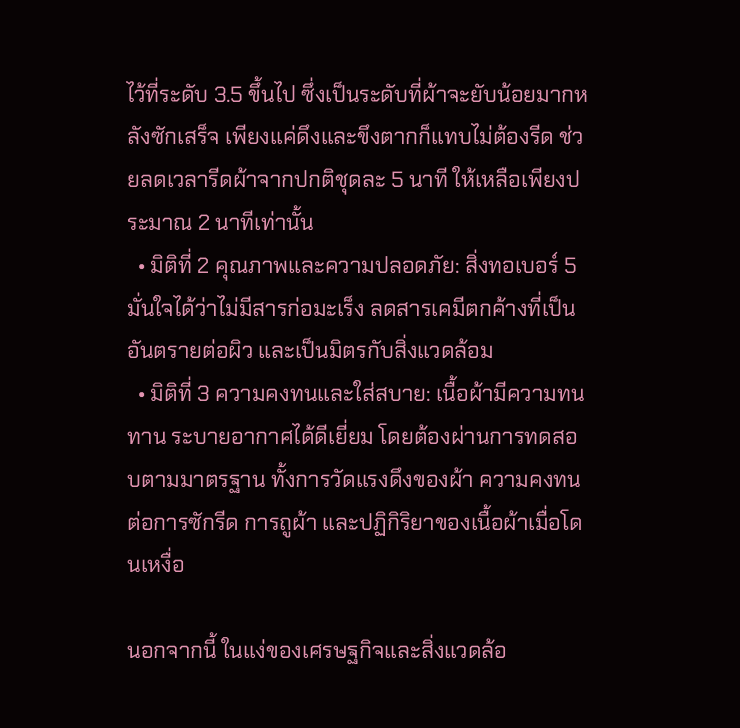ไว้ที่ระดับ 3.5 ขึ้นไป ซึ่งเป็นระดับที่ผ้าจะยับน้อยมากหลังซักเสร็จ เพียงแค่ดึงและขึงตากก็แทบไม่ต้องรีด ช่วยลดเวลารีดผ้าจากปกติชุดละ 5 นาที ให้เหลือเพียงประมาณ 2 นาทีเท่านั้น
  • มิติที่ 2 คุณภาพและความปลอดภัย: สิ่งทอเบอร์ 5 มั่นใจได้ว่าไม่มีสารก่อมะเร็ง ลดสารเคมีตกค้างที่เป็นอันตรายต่อผิว และเป็นมิตรกับสิ่งแวดล้อม
  • มิติที่ 3 ความคงทนและใส่สบาย: เนื้อผ้ามีความทนทาน ระบายอากาศได้ดีเยี่ยม โดยต้องผ่านการทดสอบตามมาตรฐาน ทั้งการวัดแรงดึงของผ้า ความคงทนต่อการซักรีด การถูผ้า และปฏิกิริยาของเนื้อผ้าเมื่อโดนเหงื่อ

นอกจากนี้ ในแง่ของเศรษฐกิจและสิ่งแวดล้อ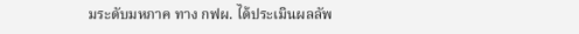มระดับมหภาค ทาง กฟผ. ได้ประเมินผลลัพ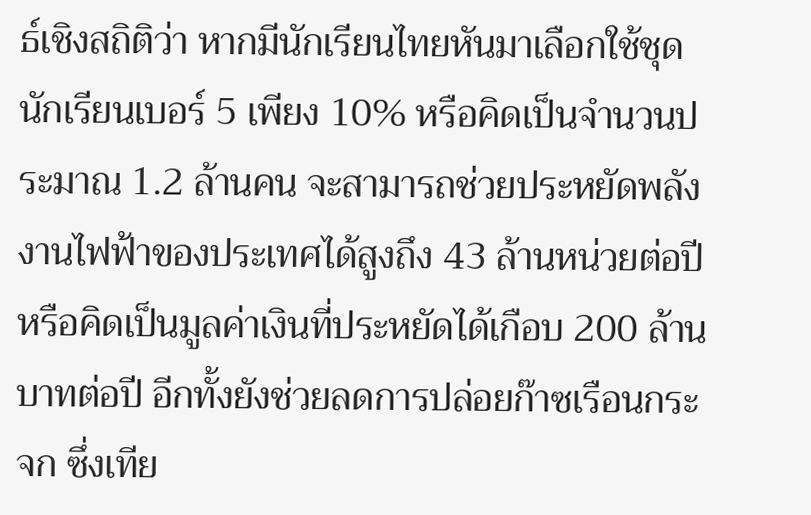ธ์เชิงสถิติว่า หากมีนักเรียนไทยหันมาเลือกใช้ชุดนักเรียนเบอร์ 5 เพียง 10% หรือคิดเป็นจำนวนประมาณ 1.2 ล้านคน จะสามารถช่วยประหยัดพลังงานไฟฟ้าของประเทศได้สูงถึง 43 ล้านหน่วยต่อปี หรือคิดเป็นมูลค่าเงินที่ประหยัดได้เกือบ 200 ล้านบาทต่อปี อีกทั้งยังช่วยลดการปล่อยก๊าซเรือนกระจก ซึ่งเทีย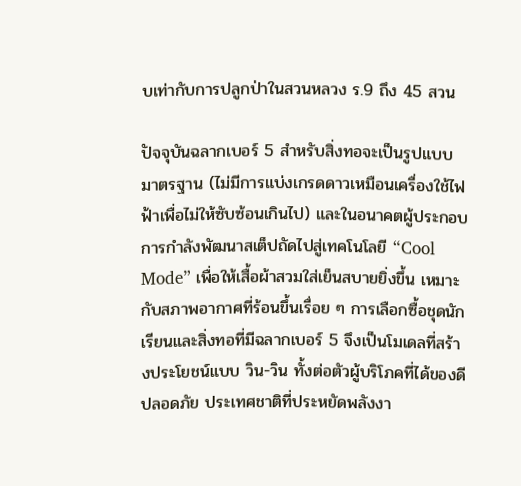บเท่ากับการปลูกป่าในสวนหลวง ร.9 ถึง 45 สวน

ปัจจุบันฉลากเบอร์ 5 สำหรับสิ่งทอจะเป็นรูปแบบมาตรฐาน (ไม่มีการแบ่งเกรดดาวเหมือนเครื่องใช้ไฟฟ้าเพื่อไม่ให้ซับซ้อนเกินไป) และในอนาคตผู้ประกอบการกำลังพัฒนาสเต็ปถัดไปสู่เทคโนโลยี “Cool Mode” เพื่อให้เสื้อผ้าสวมใส่เย็นสบายยิ่งขึ้น เหมาะกับสภาพอากาศที่ร้อนขึ้นเรื่อย ๆ การเลือกซื้อชุดนักเรียนและสิ่งทอที่มีฉลากเบอร์ 5 จึงเป็นโมเดลที่สร้างประโยชน์แบบ วิน-วิน ทั้งต่อตัวผู้บริโภคที่ได้ของดีปลอดภัย ประเทศชาติที่ประหยัดพลังงา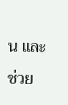น และช่วย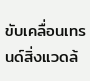ขับเคลื่อนเทรนด์สิ่งแวดล้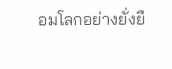อมโลกอย่างยั่งยื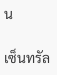น

เซ็นทรัล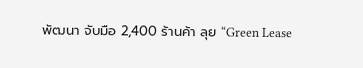พัฒนา จับมือ 2,400 ร้านค้า ลุย “Green Lease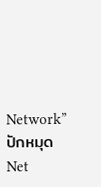Network” ปักหมุด Net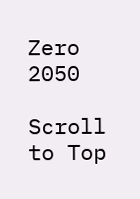Zero 2050

Scroll to Top